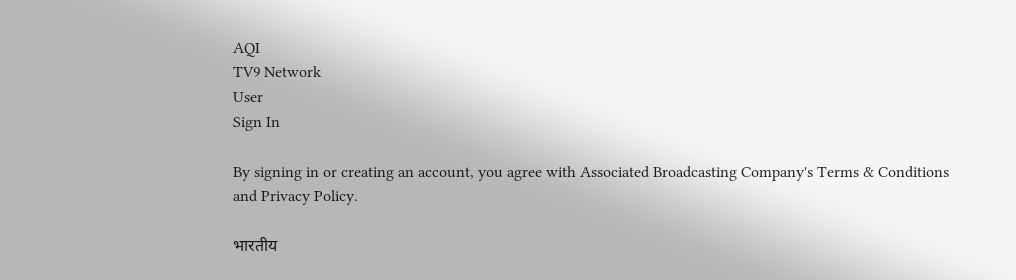AQI
TV9 Network
User
Sign In

By signing in or creating an account, you agree with Associated Broadcasting Company's Terms & Conditions and Privacy Policy.

भारतीय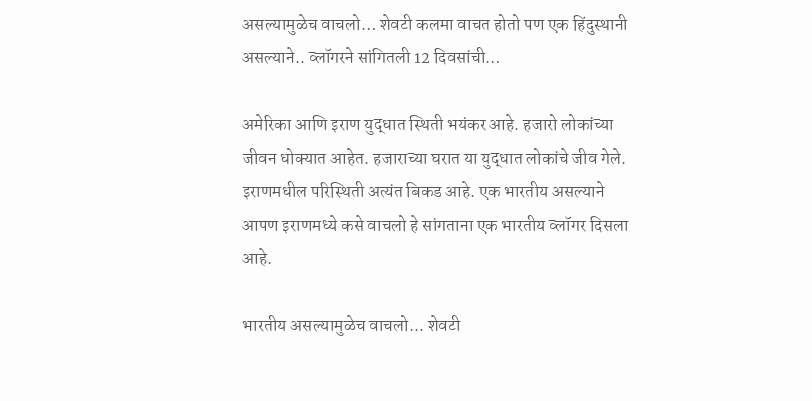असल्यामुळेच वाचलो… शेवटी कलमा वाचत होतो पण एक हिंदुस्थानी असल्याने.. व्लॉगरने सांगितली 12 दिवसांची…

अमेरिका आणि इराण युद्धात स्थिती भयंकर आहे. हजारो लोकांच्या जीवन धोक्यात आहेत. हजाराच्या घरात या युद्धात लोकांचे जीव गेले. इराणमधील परिस्थिती अत्यंत बिकड आहे. एक भारतीय असल्याने आपण इराणमध्ये कसे वाचलो हे सांगताना एक भारतीय व्लॉगर दिसला आहे.

भारतीय असल्यामुळेच वाचलो... शेवटी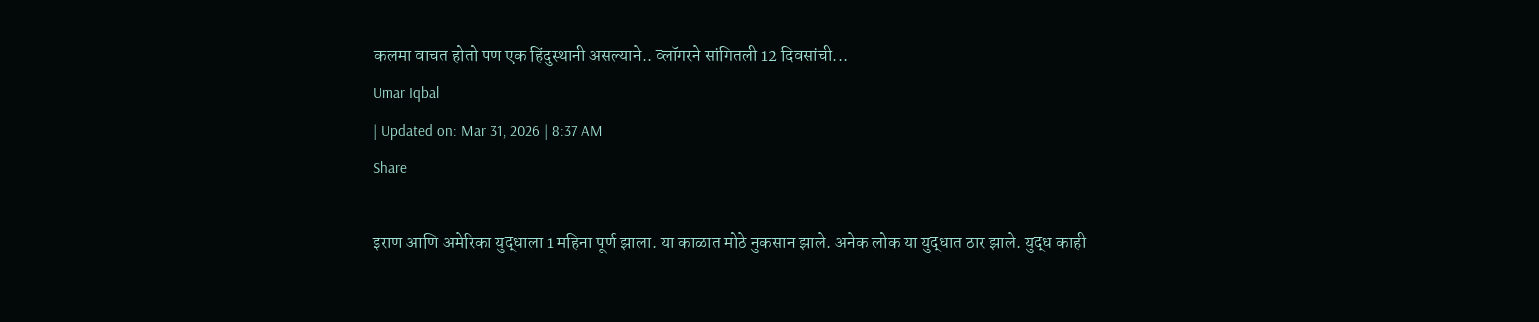कलमा वाचत होतो पण एक हिंदुस्थानी असल्याने.. व्लॉगरने सांगितली 12 दिवसांची...
Umar Iqbal
| Updated on: Mar 31, 2026 | 8:37 AM
Share

इराण आणि अमेरिका युद्धाला 1 महिना पूर्ण झाला. या काळात मोठे नुकसान झाले. अनेक लोक या युद्धात ठार झाले. युद्ध काही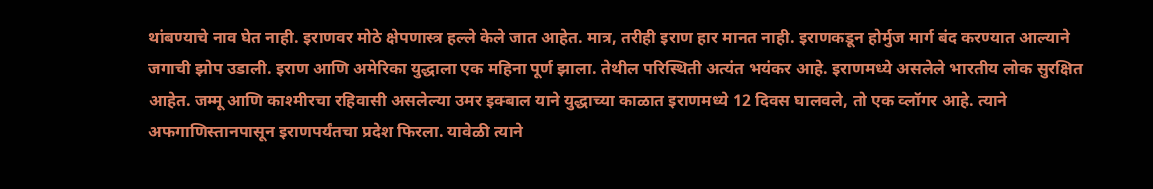थांबण्याचे नाव घेत नाही. इराणवर मोठे क्षेपणास्त्र हल्ले केले जात आहेत. मात्र, तरीही इराण हार मानत नाही. इराणकडून होर्मुज मार्ग बंद करण्यात आल्याने जगाची झोप उडाली. इराण आणि अमेरिका युद्धाला एक महिना पूर्ण झाला. तेथील परिस्थिती अत्यंत भयंकर आहे. इराणमध्ये असलेले भारतीय लोक सुरक्षित आहेत. जम्मू आणि काश्मीरचा रहिवासी असलेल्या उमर इक्बाल याने युद्धाच्या काळात इराणमध्ये 12 दिवस घालवले, तो एक व्लॉगर आहे. त्याने अफगाणिस्तानपासून इराणपर्यंतचा प्रदेश फिरला. यावेळी त्याने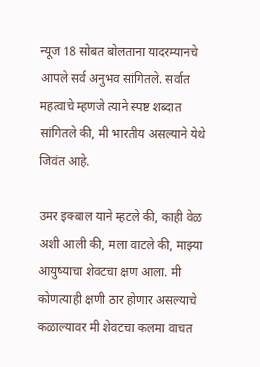न्यूज 18 सोबत बोलताना यादरम्यानचे आपले सर्व अनुभव सांगितले. सर्वात महत्वाचे म्हणजे त्याने स्पष्ट शब्दात सांगितले की, मी भारतीय असल्याने येथे जिवंत आहे.

उमर इक्बाल याने म्हटले की, काही वेळ अशी आली की, मला वाटले की, माझ्या आयुष्याचा शेवटचा क्षण आला. मी कोणत्याही क्षणी ठार होणार असल्याचे कळाल्यावर मी शेवटचा कलमा वाचत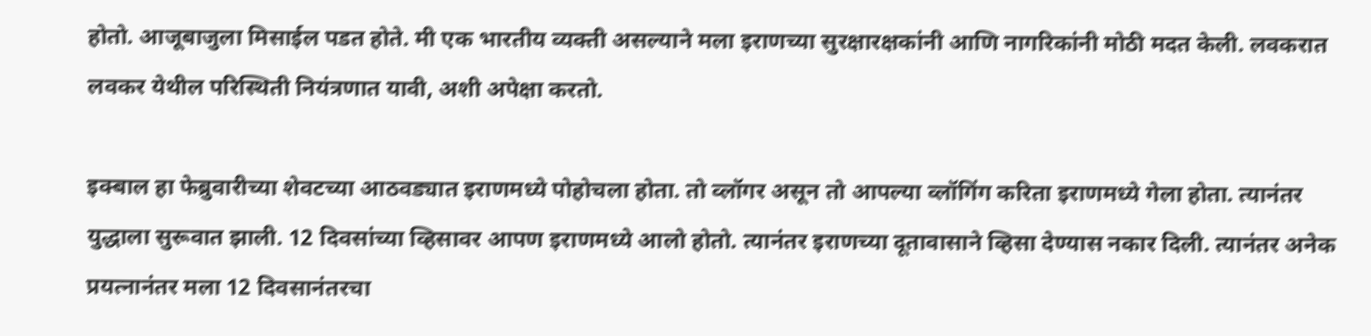होतो. आजूबाजुला मिसाईल पडत होते. मी एक भारतीय व्यक्ती असल्याने मला इराणच्या सुरक्षारक्षकांनी आणि नागरिकांनी मोठी मदत केली. लवकरात लवकर येथील परिस्थिती नियंत्रणात यावी, अशी अपेक्षा करतो.

इक्बाल हा फेब्रुवारीच्या शेवटच्या आठवड्यात इराणमध्ये पोहोचला होता. तो व्लॉगर असून तो आपल्या व्लॉगिंग करिता इराणमध्ये गेला होता. त्यानंतर युद्धाला सुरूवात झाली. 12 दिवसांच्या व्हिसावर आपण इराणमध्ये आलो होतो. त्यानंतर इराणच्या दूतावासाने व्हिसा देण्यास नकार दिली. त्यानंतर अनेक प्रयत्नानंतर मला 12 दिवसानंतरचा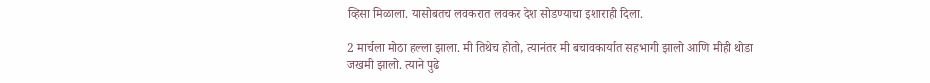व्हिसा मिळाला. यासोबतच लवकरात लवकर देश सोडण्याचा इशाराही दिला.

2 मार्चला मोठा हल्ला झाला. मी तिथेच होतो, त्यानंतर मी बचावकार्यात सहभागी झालो आणि मीही थोडा जखमी झालो. त्याने पुढे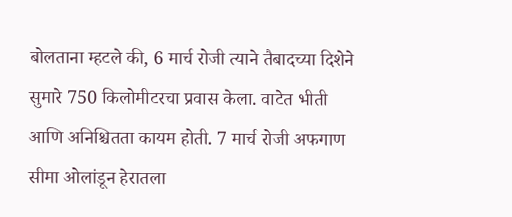बोलताना म्हटले की, 6 मार्च रोजी त्याने तैबादच्या दिशेने सुमारे 750 किलोमीटरचा प्रवास केला. वाटेत भीती आणि अनिश्चितता कायम होती. 7 मार्च रोजी अफगाण सीमा ओलांडून हेरातला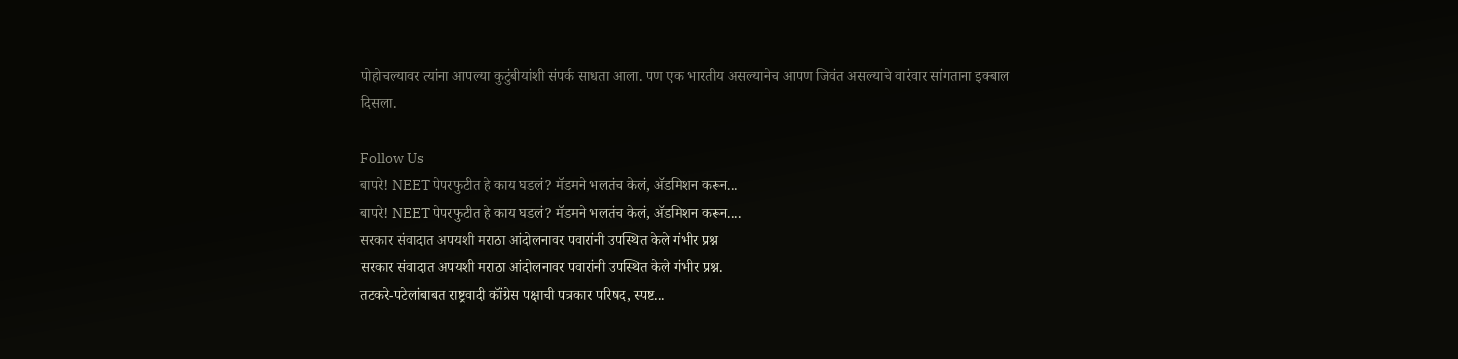पोहोचल्यावर त्यांना आपल्या कुटुंबीयांशी संपर्क साधता आला. पण एक भारतीय असल्यानेच आपण जिवंत असल्याचे वारंवार सांगताना इक्बाल दिसला.

Follow Us
बापरे! NEET पेपरफुटीत हे काय घडलं? मॅडमने भलतंच केलं, ॲडमिशन करून...
बापरे! NEET पेपरफुटीत हे काय घडलं? मॅडमने भलतंच केलं, ॲडमिशन करून....
सरकार संवादात अपयशी मराठा आंदोलनावर पवारांनी उपस्थित केले गंभीर प्रश्न
सरकार संवादात अपयशी मराठा आंदोलनावर पवारांनी उपस्थित केले गंभीर प्रश्न.
तटकरे-पटेलांबाबत राष्ट्रवादी कॉंग्रेस पक्षाची पत्रकार परिषद, स्पष्ट...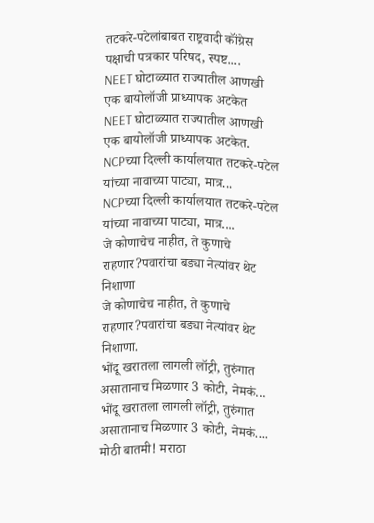तटकरे-पटेलांबाबत राष्ट्रवादी कॉंग्रेस पक्षाची पत्रकार परिषद, स्पष्ट....
NEET घोटाळ्यात राज्यातील आणखी एक बायोलॉजी प्राध्यापक अटकेत
NEET घोटाळ्यात राज्यातील आणखी एक बायोलॉजी प्राध्यापक अटकेत.
NCPच्या दिल्ली कार्यालयात तटकरे-पटेल यांच्या नावाच्या पाट्या, मात्र...
NCPच्या दिल्ली कार्यालयात तटकरे-पटेल यांच्या नावाच्या पाट्या, मात्र....
जे कोणाचेच नाहीत, ते कुणाचे राहणार?पवारांचा बड्या नेत्यांवर थेट निशाणा
जे कोणाचेच नाहीत, ते कुणाचे राहणार?पवारांचा बड्या नेत्यांवर थेट निशाणा.
भोंदू खरातला लागली लॉट्री, तुरुंगात असातानाच मिळणार 3 कोटी, नेमकं...
भोंदू खरातला लागली लॉट्री, तुरुंगात असातानाच मिळणार 3 कोटी, नेमकं....
मोठी बातमी! मराठा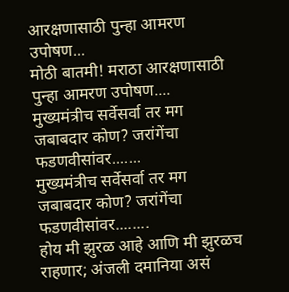आरक्षणासाठी पुन्हा आमरण उपोषण...
मोठी बातमी! मराठा आरक्षणासाठी पुन्हा आमरण उपोषण....
मुख्यमंत्रीच सर्वेसर्वा तर मग जबाबदार कोण? जरांगेंचा फडणवीसांवर.......
मुख्यमंत्रीच सर्वेसर्वा तर मग जबाबदार कोण? जरांगेंचा फडणवीसांवर........
होय मी झुरळ आहे आणि मी झुरळच राहणार; अंजली दमानिया असं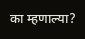का म्हणाल्या?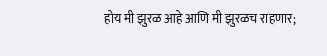होय मी झुरळ आहे आणि मी झुरळच राहणार;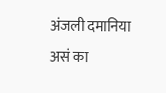अंजली दमानिया असं का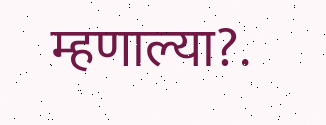म्हणाल्या?.